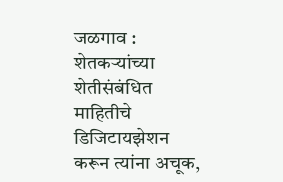जळगाव : शेतकऱ्यांच्या शेतीसंबंधित माहितीचे डिजिटायझेशन करून त्यांना अचूक,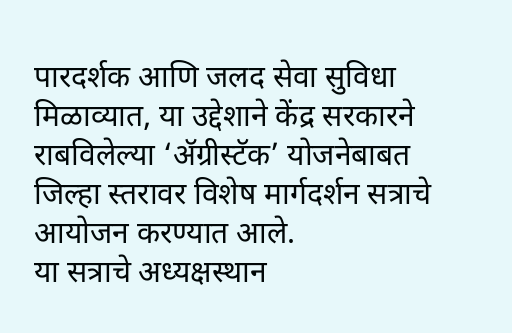पारदर्शक आणि जलद सेवा सुविधा मिळाव्यात, या उद्देशाने केंद्र सरकारने राबविलेल्या ‘ॲग्रीस्टॅक’ योजनेबाबत जिल्हा स्तरावर विशेष मार्गदर्शन सत्राचे आयोजन करण्यात आले.
या सत्राचे अध्यक्षस्थान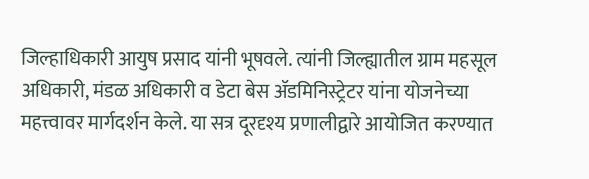जिल्हाधिकारी आयुष प्रसाद यांनी भूषवले. त्यांनी जिल्ह्यातील ग्राम महसूल अधिकारी, मंडळ अधिकारी व डेटा बेस ॲडमिनिस्ट्रेटर यांना योजनेच्या महत्त्वावर मार्गदर्शन केले. या सत्र दूरदृश्य प्रणालीद्वारे आयोजित करण्यात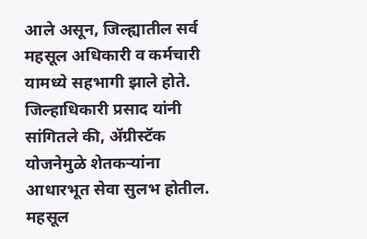आले असून, जिल्ह्यातील सर्व महसूल अधिकारी व कर्मचारी यामध्ये सहभागी झाले होते.
जिल्हाधिकारी प्रसाद यांनी सांगितले की, ॲग्रीस्टॅक योजनेमुळे शेतकऱ्यांना आधारभूत सेवा सुलभ होतील. महसूल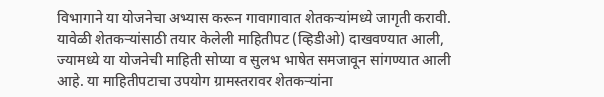विभागाने या योजनेचा अभ्यास करून गावागावात शेतकऱ्यांमध्ये जागृती करावी.
यावेळी शेतकऱ्यांसाठी तयार केलेली माहितीपट (व्हिडीओ) दाखवण्यात आली, ज्यामध्ये या योजनेची माहिती सोप्या व सुलभ भाषेत समजावून सांगण्यात आली आहे. या माहितीपटाचा उपयोग ग्रामस्तरावर शेतकऱ्यांना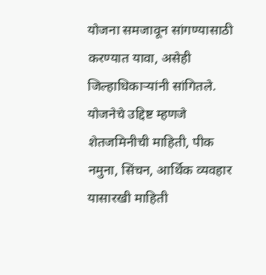योजना समजावून सांगण्यासाठी करण्यात यावा, असेही जिल्हाधिकाऱ्यांनी सांगितले. योजनेचे उद्दिष्ट म्हणजे शेतजमिनीची माहिती, पीक नमुना, सिंचन, आर्थिक व्यवहार यासारखी माहिती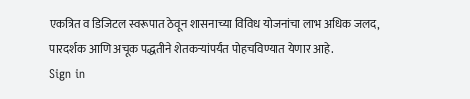एकत्रित व डिजिटल स्वरूपात ठेवून शासनाच्या विविध योजनांचा लाभ अधिक जलद, पारदर्शक आणि अचूक पद्धतीने शेतकऱ्यांपर्यंत पोहचविण्यात येणार आहे.
Sign in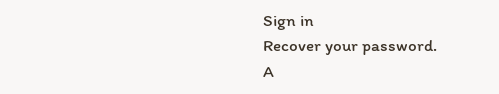Sign in
Recover your password.
A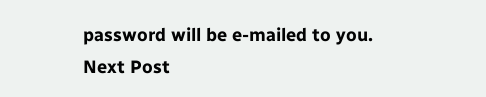password will be e-mailed to you.
Next Post